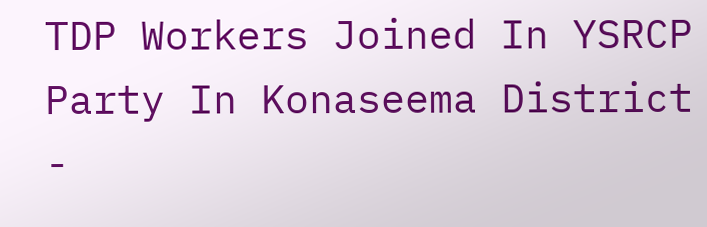TDP Workers Joined In YSRCP Party In Konaseema District -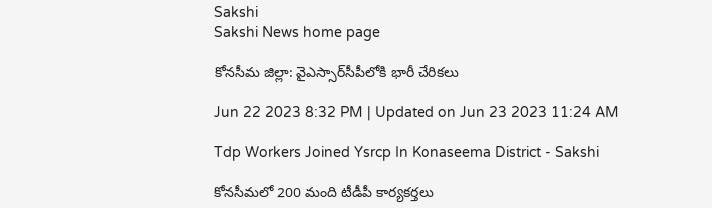Sakshi
Sakshi News home page

కోనసీమ జిల్లా: వైఎస్సార్‌సీపీలోకి భారీ చేరికలు

Jun 22 2023 8:32 PM | Updated on Jun 23 2023 11:24 AM

Tdp Workers Joined Ysrcp In Konaseema District - Sakshi

కోనసీమలో 200 మంది టీడీపీ కార్యకర్తలు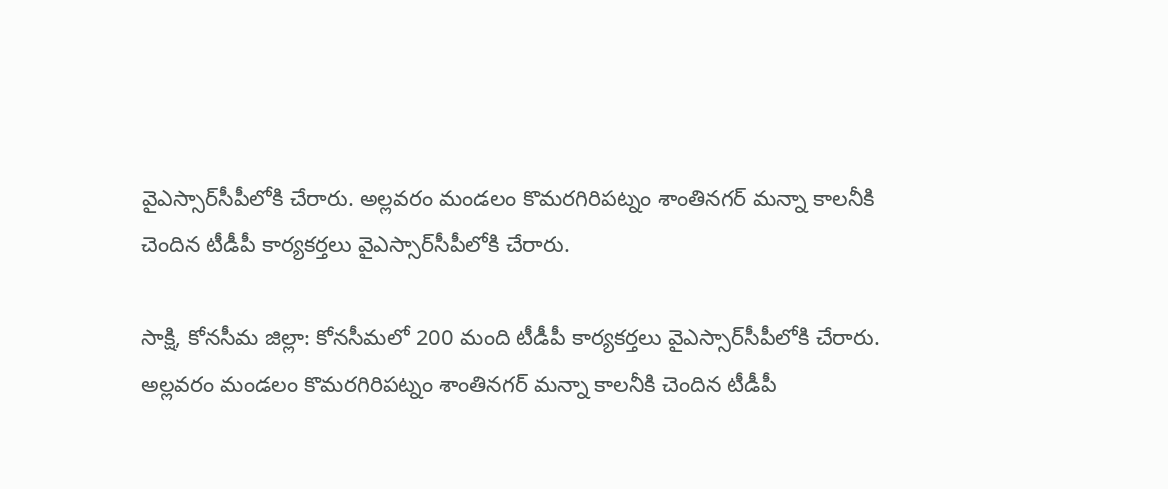వైఎస్సార్‌సీపీలోకి చేరారు. అల్లవరం మండలం కొమరగిరిపట్నం శాంతినగర్‌ మన్నా కాలనీకి చెందిన టీడీపీ కార్యకర్తలు వైఎస్సార్‌సీపీలోకి చేరారు.

సాక్షి, కోనసీమ జిల్లా: కోనసీమలో 200 మంది టీడీపీ కార్యకర్తలు వైఎస్సార్‌సీపీలోకి చేరారు. అల్లవరం మండలం కొమరగిరిపట్నం శాంతినగర్‌ మన్నా కాలనీకి చెందిన టీడీపీ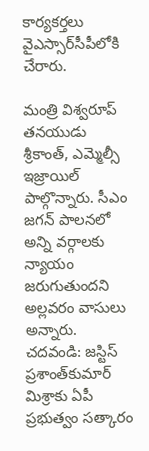కార్యకర్తలు వైఎస్సార్‌సీపీలోకి చేరారు.

మంత్రి విశ్వరూప్‌ తనయుడు శ్రీకాంత్‌, ఎమ్మెల్సీ ఇజ్రాయిల్‌ పాల్గొన్నారు. సీఎం జగన్‌ పాలనలో అన్ని వర్గాలకు న్యాయం జరుగుతుందని అల్లవరం వాసులు అన్నారు.
చదవండి: జస్టిస్‌ ప్రశాంత్‌కుమార్‌ మిశ్రాకు ఏపీ ప్రభుత్వం సత్కారం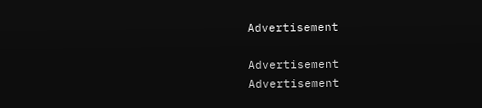Advertisement

Advertisement
Advertisement